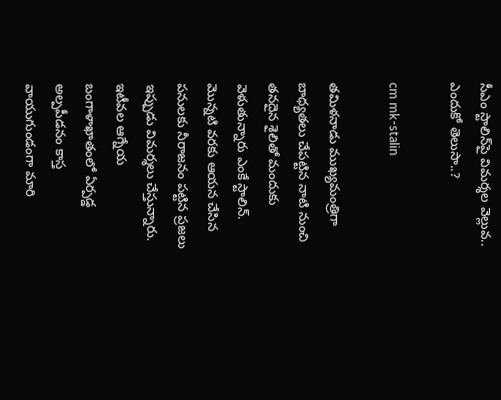సీఎం స్టాలిన్‌పై విమర్శల వెల్లువ.. ఎందుకో తెలుసా..?

cm mk-stalin

తమిళనాడు ముఖ్యమంత్రిగా బాధ్యతలు చేపట్టిన నాటి నుంచి తనదైన శైలితో మందుకు వెళుతున్నారు ఎంకే స్టాలిన్. మొన్నటి వరకు ఆయన చేసిన పనులకు నీరాజనం పట్టిన ప్రజలు ఇప్పుడు విమర్శలు చేస్తున్నారు. ఇటీవల ఆగ్నేయ బంగాళాఖాతంలో ఏర్పడ్డ అల్పపీడనం కాస్త వాయుగుండంగా మారి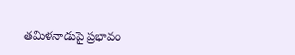తమిళనాడుపై ప్రభావం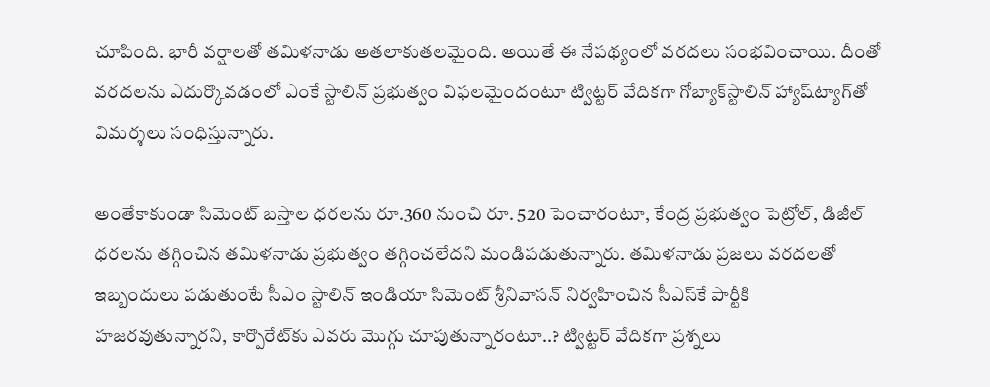చూపింది. భారీ వర్షాలతో తమిళనాడు అతలాకుతలమైంది. అయితే ఈ నేపథ్యంలో వరదలు సంభవించాయి. దీంతో వరదలను ఎదుర్కొవడంలో ఎంకే స్టాలిన్‌ ప్రభుత్వం విఫలమైందంటూ ట్విట్టర్‌ వేదికగా గోబ్యాక్‌స్టాలిన్‌ హ్యాష్‌ట్యాగ్‌తో విమర్శలు సంధిస్తున్నారు.

అంతేకాకుండా సిమెంట్‌ బస్తాల ధరలను రూ.360 నుంచి రూ. 520 పెంచారంటూ, కేంద్ర ప్రభుత్వం పెట్రోల్‌, డిజీల్‌ ధరలను తగ్గించిన తమిళనాడు ప్రభుత్వం తగ్గించలేదని మండిపడుతున్నారు. తమిళనాడు ప్రజలు వరదలతో ఇబ్బందులు పడుతుంటే సీఎం స్టాలిన్‌ ఇండియా సిమెంట్‌ శ్రీనివాసన్‌ నిర్వహించిన సీఎస్‌కే పార్టీకి హజరవుతున్నారని, కార్పొరేట్‌కు ఎవరు మొగ్గు చూపుతున్నారంటూ..? ట్విట్టర్‌ వేదికగా ప్రశ్నలు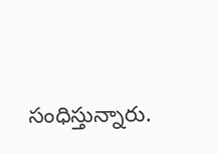సంధిస్తున్నారు.